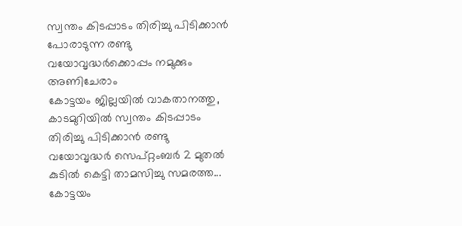സ്വന്തം കിടപ്പാടം തിരിച്ചു പിടിക്കാൻ പോരാടുന്ന രണ്ടു വയോവൃദ്ധർക്കൊപ്പം നമുക്കും അണിചേരാം
കോട്ടയം ജില്ലയിൽ വാകതാനത്തു, കാടമുറിയിൽ സ്വന്തം കിടപ്പാടം തിരിച്ചു പിടിക്കാൻ രണ്ടു വയോവൃദ്ധർ സെപ്റ്റംബർ 2 മുതൽ കുടിൽ കെട്ടി താമസിച്ചു സമരത്ത...
കോട്ടയം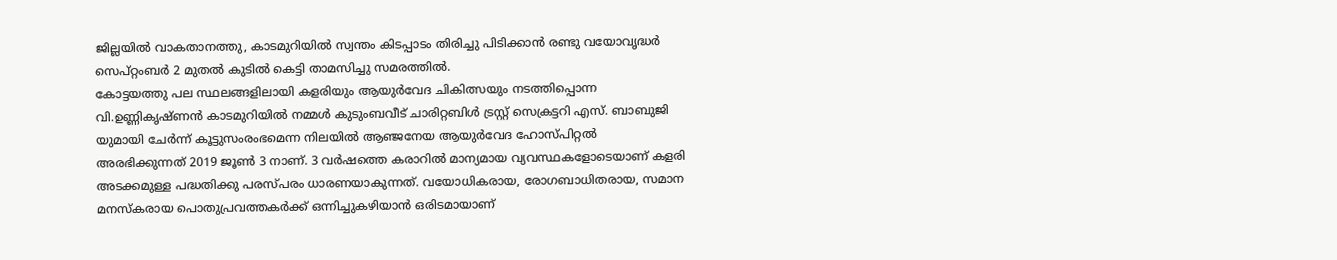ജില്ലയിൽ വാകതാനത്തു, കാടമുറിയിൽ സ്വന്തം കിടപ്പാടം തിരിച്ചു പിടിക്കാൻ രണ്ടു വയോവൃദ്ധർ സെപ്റ്റംബർ 2 മുതൽ കുടിൽ കെട്ടി താമസിച്ചു സമരത്തിൽ.
കോട്ടയത്തു പല സ്ഥലങ്ങളിലായി കളരിയും ആയുർവേദ ചികിത്സയും നടത്തിപ്പൊന്ന വി.ഉണ്ണികൃഷ്ണൻ കാടമുറിയിൽ നമ്മൾ കുടുംബവീട് ചാരിറ്റബിൾ ട്രസ്റ്റ് സെക്രട്ടറി എസ്. ബാബുജി യുമായി ചേർന്ന് കൂട്ടുസംരംഭമെന്ന നിലയിൽ ആഞ്ജനേയ ആയുർവേദ ഹോസ്പിറ്റൽ അരഭിക്കുന്നത് 2019 ജൂൺ 3 നാണ്. 3 വർഷത്തെ കരാറിൽ മാന്യമായ വ്യവസ്ഥകളോടെയാണ് കളരി അടക്കമുള്ള പദ്ധതിക്കു പരസ്പരം ധാരണയാകുന്നത്. വയോധികരായ, രോഗബാധിതരായ, സമാന മനസ്കരായ പൊതുപ്രവത്തകർക്ക് ഒന്നിച്ചുകഴിയാൻ ഒരിടമായാണ്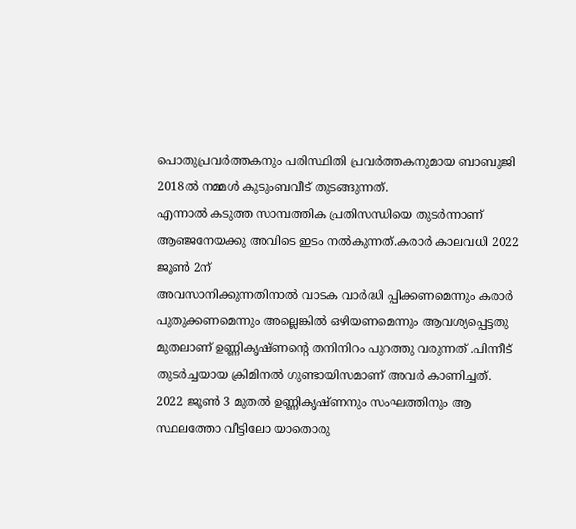പൊതുപ്രവർത്തകനും പരിസ്ഥിതി പ്രവർത്തകനുമായ ബാബുജി 2018ൽ നമ്മൾ കുടുംബവീട് തുടങ്ങുന്നത്.
എന്നാൽ കടുത്ത സാമ്പത്തിക പ്രതിസന്ധിയെ തുടർന്നാണ് ആഞ്ജനേയക്കു അവിടെ ഇടം നൽകുന്നത്.കരാർ കാലവധി 2022 ജൂൺ 2ന്
അവസാനിക്കുന്നതിനാൽ വാടക വാർദ്ധി പ്പിക്കണമെന്നും കരാർ പുതുക്കണമെന്നും അല്ലെങ്കിൽ ഒഴിയണമെന്നും ആവശ്യപ്പെട്ടതു മുതലാണ് ഉണ്ണികൃഷ്ണന്റെ തനിനിറം പുറത്തു വരുന്നത് .പിന്നീട് തുടർച്ചയായ ക്രിമിനൽ ഗുണ്ടായിസമാണ് അവർ കാണിച്ചത്.
2022 ജൂൺ 3 മുതൽ ഉണ്ണികൃഷ്ണനും സംഘത്തിനും ആ സ്ഥലത്തോ വീട്ടിലോ യാതൊരു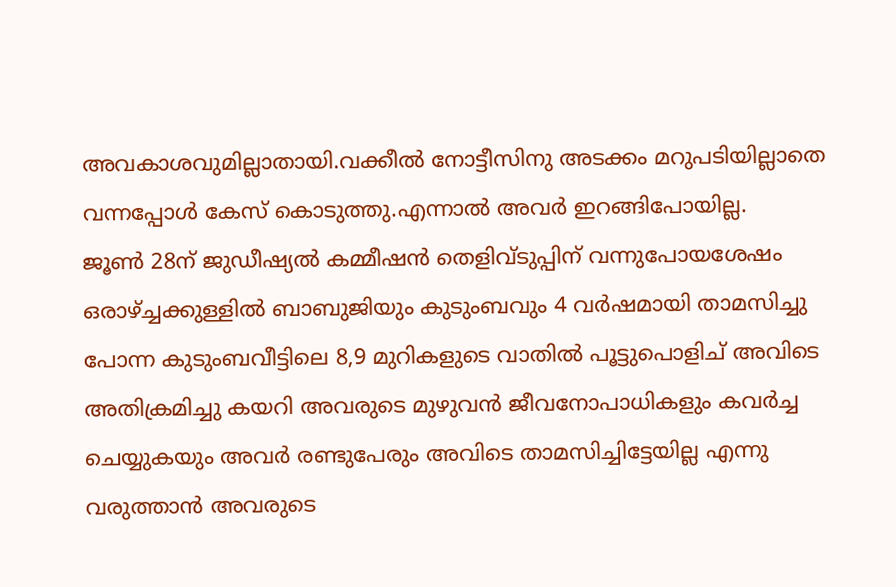അവകാശവുമില്ലാതായി.വക്കീൽ നോട്ടീസിനു അടക്കം മറുപടിയില്ലാതെ വന്നപ്പോൾ കേസ് കൊടുത്തു.എന്നാൽ അവർ ഇറങ്ങിപോയില്ല.
ജൂൺ 28ന് ജുഡീഷ്യൽ കമ്മീഷൻ തെളിവ്ടുപ്പിന് വന്നുപോയശേഷം ഒരാഴ്ച്ചക്കുള്ളിൽ ബാബുജിയും കുടുംബവും 4 വർഷമായി താമസിച്ചു പോന്ന കുടുംബവീട്ടിലെ 8,9 മുറികളുടെ വാതിൽ പൂട്ടുപൊളിച് അവിടെ അതിക്രമിച്ചു കയറി അവരുടെ മുഴുവൻ ജീവനോപാധികളും കവർച്ച ചെയ്യുകയും അവർ രണ്ടുപേരും അവിടെ താമസിച്ചിട്ടേയില്ല എന്നു വരുത്താൻ അവരുടെ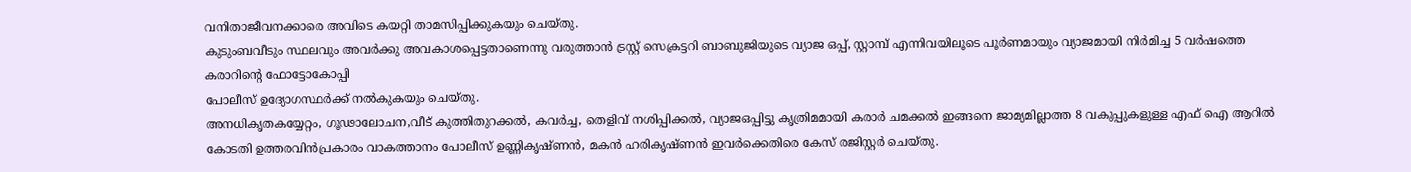വനിതാജീവനക്കാരെ അവിടെ കയറ്റി താമസിപ്പിക്കുകയും ചെയ്തു.
കുടുംബവീടും സ്ഥലവും അവർക്കു അവകാശപ്പെട്ടതാണെന്നു വരുത്താൻ ട്രസ്റ്റ് സെക്രട്ടറി ബാബുജിയുടെ വ്യാജ ഒപ്പ്, സ്റ്റാമ്പ് എന്നിവയിലൂടെ പൂർണമായും വ്യാജമായി നിർമിച്ച 5 വർഷത്തെ കരാറിന്റെ ഫോട്ടോകോപ്പി
പോലീസ് ഉദ്യോഗസ്ഥർക്ക് നൽകുകയും ചെയ്തു.
അനധികൃതകയ്യേറ്റം, ഗൂഢാലോചന,വീട് കുത്തിതുറക്കൽ, കവർച്ച, തെളിവ് നശിപ്പിക്കൽ, വ്യാജഒപ്പിട്ടു കൃത്രിമമായി കരാർ ചമക്കൽ ഇങ്ങനെ ജാമ്യമില്ലാത്ത 8 വകുപ്പുകളുള്ള എഫ് ഐ ആറിൽ കോടതി ഉത്തരവിൻപ്രകാരം വാകത്താനം പോലീസ് ഉണ്ണികൃഷ്ണൻ, മകൻ ഹരികൃഷ്ണൻ ഇവർക്കെതിരെ കേസ് രജിസ്റ്റർ ചെയ്തു.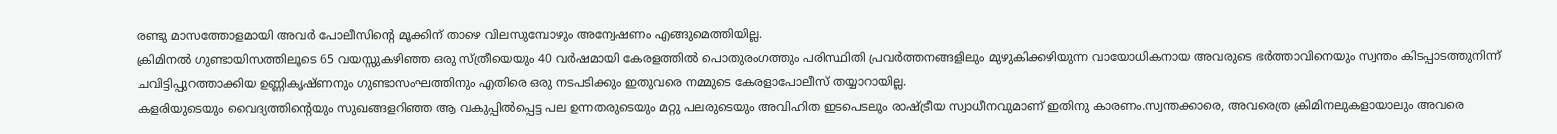രണ്ടു മാസത്തോളമായി അവർ പോലീസിന്റെ മൂക്കിന് താഴെ വിലസുമ്പോഴും അന്വേഷണം എങ്ങുമെത്തിയില്ല.
ക്രിമിനൽ ഗുണ്ടായിസത്തിലൂടെ 65 വയസ്സുകഴിഞ്ഞ ഒരു സ്ത്രീയെയും 40 വർഷമായി കേരളത്തിൽ പൊതുരംഗത്തും പരിസ്ഥിതി പ്രവർത്തനങ്ങളിലും മുഴുകിക്കഴിയുന്ന വായോധികനായ അവരുടെ ഭർത്താവിനെയും സ്വന്തം കിടപ്പാടത്തുനിന്ന് ചവിട്ടിപ്പുറത്താക്കിയ ഉണ്ണികൃഷ്ണനും ഗുണ്ടാസംഘത്തിനും എതിരെ ഒരു നടപടിക്കും ഇതുവരെ നമ്മുടെ കേരളാപോലീസ് തയ്യാറായില്ല.
കളരിയുടെയും വൈദ്യത്തിന്റെയും സുഖങ്ങളറിഞ്ഞ ആ വകുപ്പിൽപ്പെട്ട പല ഉന്നതരുടെയും മറ്റു പലരുടെയും അവിഹിത ഇടപെടലും രാഷ്ട്രീയ സ്വാധീനവുമാണ് ഇതിനു കാരണം.സ്വന്തക്കാരെ, അവരെത്ര ക്രിമിനലുകളായാലും അവരെ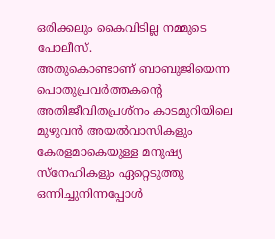ഒരിക്കലും കൈവിടില്ല നമ്മുടെ പോലീസ്.
അതുകൊണ്ടാണ് ബാബുജിയെന്ന പൊതുപ്രവർത്തകന്റെ അതിജീവിതപ്രശ്നം കാടമുറിയിലെ മുഴുവൻ അയൽവാസികളും കേരളമാകെയുള്ള മനുഷ്യ സ്നേഹികളും ഏറ്റെടുത്തു ഒന്നിച്ചുനിന്നപ്പോൾ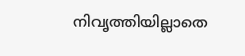നിവൃത്തിയില്ലാതെ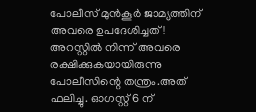പോലീസ് മുൻകൂർ ജാമ്യത്തിന് അവരെ ഉപദേശിച്ചത്! അറസ്റ്റിൽ നിന്ന് അവരെ രക്ഷിക്കുകയായിരുന്നു പോലീസിന്റെ തന്ത്രം.അത് ഫലിച്ചു. ഓഗസ്റ്റ് 6 ന്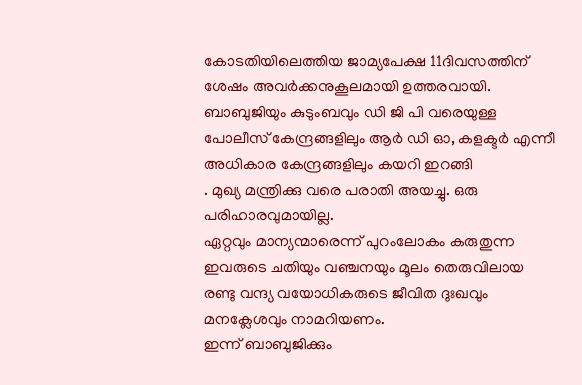കോടതിയിലെത്തിയ ജാമ്യപേക്ഷ 11ദിവസത്തിന് ശേഷം അവർക്കനുകൂലമായി ഉത്തരവായി.
ബാബുജിയും കുടുംബവും ഡി ജി പി വരെയുള്ള പോലീസ് കേന്ദ്രങ്ങളിലും ആർ ഡി ഓ, കളക്ടർ എന്നീ അധികാര കേന്ദ്രങ്ങളിലും കയറി ഇറങ്ങി
. മുഖ്യ മന്ത്രിക്കു വരെ പരാതി അയച്ചു. ഒരു പരിഹാരവുമായില്ല.
ഏറ്റവും മാന്യന്മാരെന്ന് പുറംലോകം കരുതുന്ന ഇവരുടെ ചതിയും വഞ്ചനയും മൂലം തെരുവിലായ
രണ്ടു വന്ദ്യ വയോധികരുടെ ജീവിത ദുഃഖവും മനക്ലേശവും നാമറിയണം.
ഇന്ന് ബാബുജിക്കും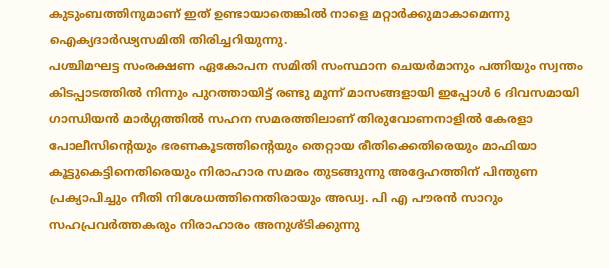കുടുംബത്തിനുമാണ് ഇത് ഉണ്ടായാതെങ്കിൽ നാളെ മറ്റാർക്കുമാകാമെന്നു ഐക്യദാർഢ്യസമിതി തിരിച്ചറിയുന്നു.
പശ്ചിമഘട്ട സംരക്ഷണ ഏകോപന സമിതി സംസ്ഥാന ചെയർമാനും പത്നിയും സ്വന്തം കിടപ്പാടത്തിൽ നിന്നും പുറത്തായിട്ട് രണ്ടു മൂന്ന് മാസങ്ങളായി ഇപ്പോൾ 6 ദിവസമായി ഗാന്ധിയൻ മാർഗ്ഗത്തിൽ സഹന സമരത്തിലാണ് തിരുവോണനാളിൽ കേരളാ പോലീസിന്റെയും ഭരണകൂടത്തിന്റെയും തെറ്റായ രീതിക്കെതിരെയും മാഫിയാ കൂട്ടുകെട്ടിനെതിരെയും നിരാഹാര സമരം തുടങ്ങുന്നു അദ്ദേഹത്തിന് പിന്തുണ പ്രക്യാപിച്ചും നീതി നിശേധത്തിനെതിരായും അഡ്വ. പി എ പൗരൻ സാറും സഹപ്രവർത്തകരും നിരാഹാരം അനുശ്ടിക്കുന്നു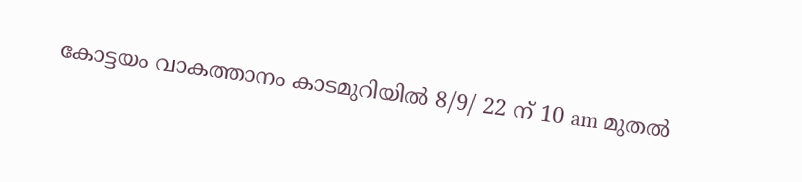കോട്ടയം വാകത്താനം കാടമുറിയിൽ 8/9/ 22 ന് 10 am മുതൽ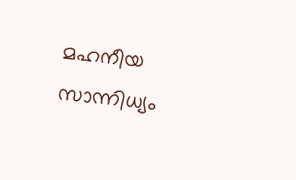മഹനീയ സാന്നിധ്യം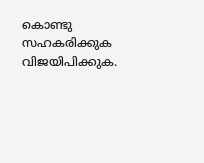കൊണ്ടു സഹകരിക്കുക വിജയിപിക്കുക.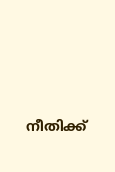നീതിക്ക്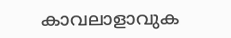കാവലാളാവുക